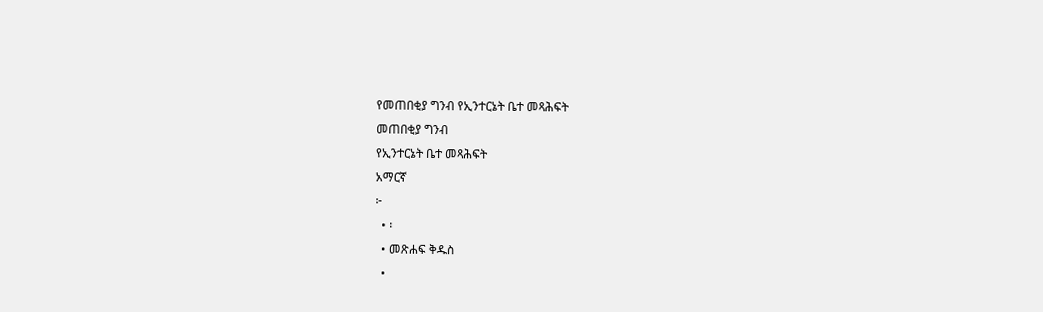የመጠበቂያ ግንብ የኢንተርኔት ቤተ መጻሕፍት
መጠበቂያ ግንብ
የኢንተርኔት ቤተ መጻሕፍት
አማርኛ
፦
  • ፡
  • መጽሐፍ ቅዱስ
  •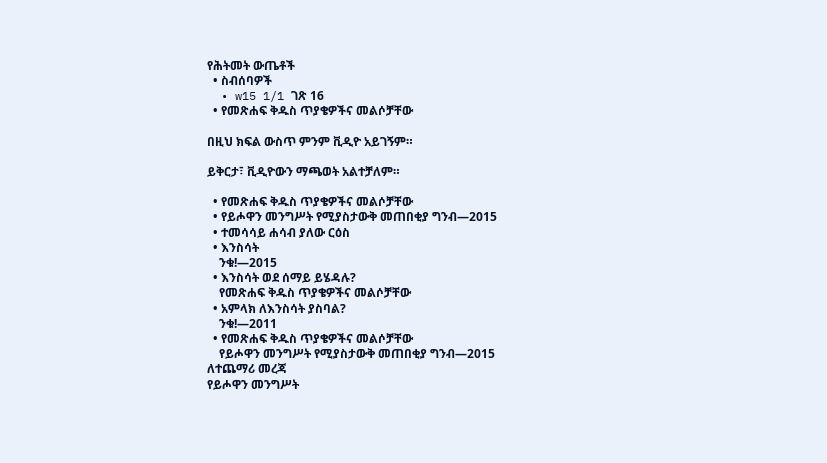የሕትመት ውጤቶች
  • ስብሰባዎች
  • w15 1/1 ገጽ 16
  • የመጽሐፍ ቅዱስ ጥያቄዎችና መልሶቻቸው

በዚህ ክፍል ውስጥ ምንም ቪዲዮ አይገኝም።

ይቅርታ፣ ቪዲዮውን ማጫወት አልተቻለም።

  • የመጽሐፍ ቅዱስ ጥያቄዎችና መልሶቻቸው
  • የይሖዋን መንግሥት የሚያስታውቅ መጠበቂያ ግንብ—2015
  • ተመሳሳይ ሐሳብ ያለው ርዕስ
  • እንስሳት
    ንቁ!—2015
  • እንስሳት ወደ ሰማይ ይሄዳሉ?
    የመጽሐፍ ቅዱስ ጥያቄዎችና መልሶቻቸው
  • አምላክ ለእንስሳት ያስባል?
    ንቁ!—2011
  • የመጽሐፍ ቅዱስ ጥያቄዎችና መልሶቻቸው
    የይሖዋን መንግሥት የሚያስታውቅ መጠበቂያ ግንብ—2015
ለተጨማሪ መረጃ
የይሖዋን መንግሥት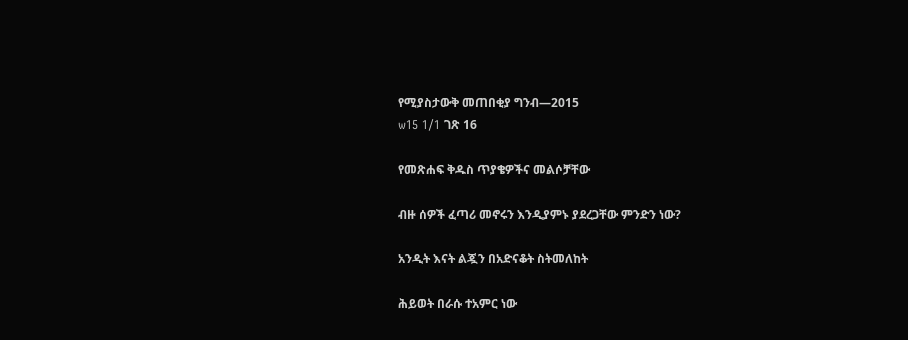የሚያስታውቅ መጠበቂያ ግንብ—2015
w15 1/1 ገጽ 16

የመጽሐፍ ቅዱስ ጥያቄዎችና መልሶቻቸው

ብዙ ሰዎች ፈጣሪ መኖሩን እንዲያምኑ ያደረጋቸው ምንድን ነው?

አንዲት እናት ልጇን በአድናቆት ስትመለከት

ሕይወት በራሱ ተአምር ነው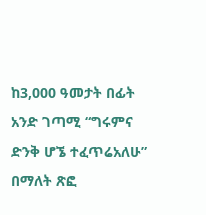ከ3,000 ዓመታት በፊት አንድ ገጣሚ “ግሩምና ድንቅ ሆኜ ተፈጥሬአለሁ” በማለት ጽፎ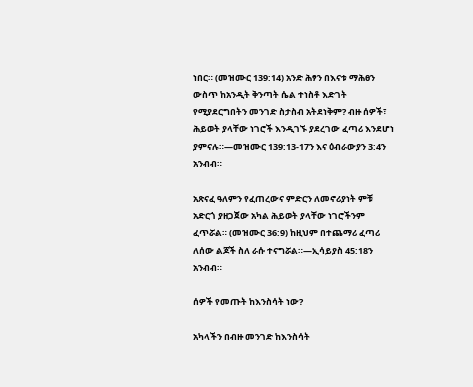ነበር። (መዝሙር 139:14) አንድ ሕፃን በእናቱ ማሕፀን ውስጥ ከአንዲት ቅንጣት ሴል ተነስቶ እድገት የሚያደርግበትን መንገድ ስታስብ አትደነቅም? ብዙ ሰዎች፣ ሕይወት ያላቸው ነገሮች እንዲገኙ ያደረገው ፈጣሪ እንደሆነ ያምናሉ።—መዝሙር 139:13-17ን እና ዕብራውያን 3:4ን አንብብ።

አጽናፈ ዓለምን የፈጠረውና ምድርን ለመኖሪያነት ምቹ አድርጎ ያዘጋጀው አካል ሕይወት ያላቸው ነገሮችንም ፈጥሯል። (መዝሙር 36:9) ከዚህም በተጨማሪ ፈጣሪ ለሰው ልጆች ስለ ራሱ ተናግሯል።—ኢሳይያስ 45:18ን አንብብ።

ሰዎች የመጡት ከእንስሳት ነው?

አካላችን በብዙ መንገድ ከእንስሳት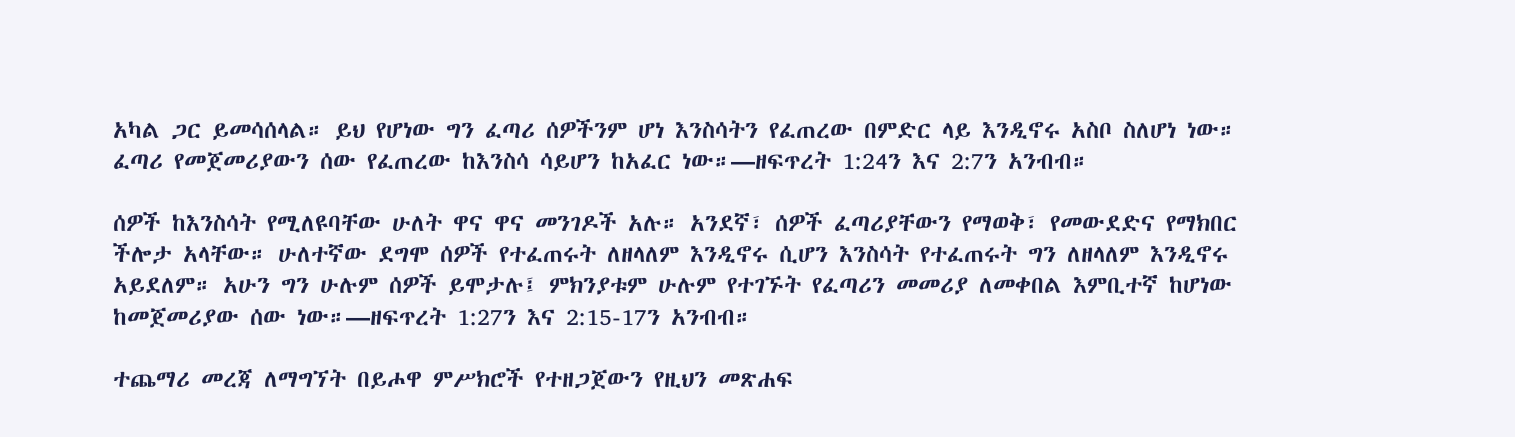አካል ጋር ይመሳሰላል። ይህ የሆነው ግን ፈጣሪ ሰዎችንም ሆነ እንስሳትን የፈጠረው በምድር ላይ እንዲኖሩ አስቦ ስለሆነ ነው። ፈጣሪ የመጀመሪያውን ሰው የፈጠረው ከእንስሳ ሳይሆን ከአፈር ነው።—ዘፍጥረት 1:24ን እና 2:7ን አንብብ።

ሰዎች ከእንስሳት የሚለዩባቸው ሁለት ዋና ዋና መንገዶች አሉ። አንደኛ፣ ሰዎች ፈጣሪያቸውን የማወቅ፣ የመውደድና የማክበር ችሎታ አላቸው። ሁለተኛው ደግሞ ሰዎች የተፈጠሩት ለዘላለም እንዲኖሩ ሲሆን እንስሳት የተፈጠሩት ግን ለዘላለም እንዲኖሩ አይደለም። አሁን ግን ሁሉም ሰዎች ይሞታሉ፤ ምክንያቱም ሁሉም የተገኙት የፈጣሪን መመሪያ ለመቀበል እምቢተኛ ከሆነው ከመጀመሪያው ሰው ነው።—ዘፍጥረት 1:27ን እና 2:15-17ን አንብብ።

ተጨማሪ መረጃ ለማግኘት በይሖዋ ምሥክሮች የተዘጋጀውን የዚህን መጽሐፍ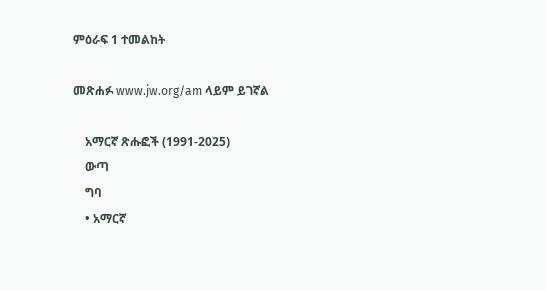ምዕራፍ 1 ተመልከት

መጽሐፉ www.jw.org/am ላይም ይገኛል

    አማርኛ ጽሑፎች (1991-2025)
    ውጣ
    ግባ
    • አማርኛ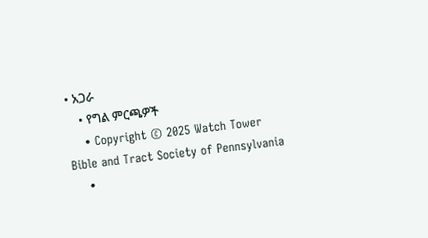• አጋራ
    • የግል ምርጫዎች
    • Copyright © 2025 Watch Tower Bible and Tract Society of Pennsylvania
    •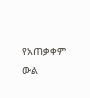የአጠቃቀም ውል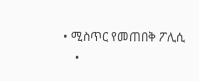• ሚስጥር የመጠበቅ ፖሊሲ
    •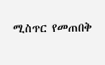ሚስጥር የመጠበቅ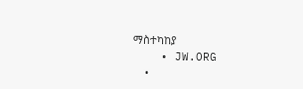ማስተካከያ
    • JW.ORG
    •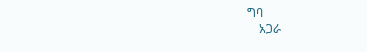ግባ
    አጋራ